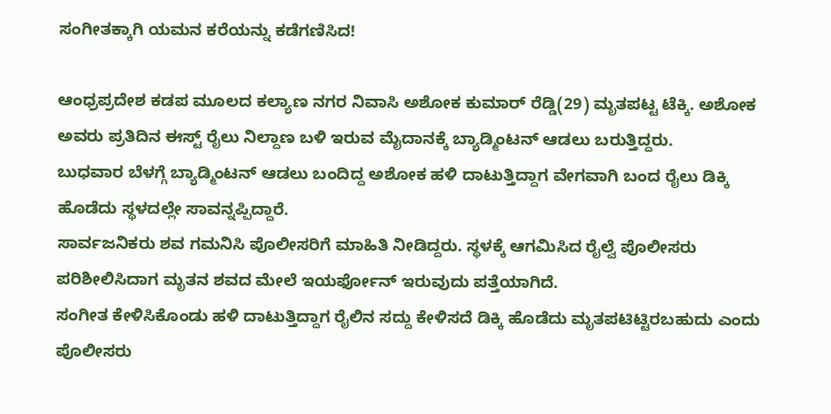ಸಂಗೀತಕ್ಕಾಗಿ ಯಮನ ಕರೆಯನ್ನು ಕಡೆಗಣಿಸಿದ!

ಆಂಧ್ರಪ್ರದೇಶ ಕಡಪ ಮೂಲದ ಕಲ್ಯಾಣ ನಗರ ನಿವಾಸಿ ಅಶೋಕ ಕುಮಾರ್ ರೆಡ್ಡಿ(29) ಮೃತಪಟ್ಟ ಟೆಕ್ಕಿ. ಅಶೋಕ ಅವರು ಪ್ರತಿದಿನ ಈಸ್ಟ್ ರೈಲು ನಿಲ್ದಾಣ ಬಳಿ ಇರುವ ಮೈದಾನಕ್ಕೆ ಬ್ಯಾಡ್ಮಿಂಟನ್ ಆಡಲು ಬರುತ್ತಿದ್ದರು.
ಬುಧವಾರ ಬೆಳಗ್ಗೆ ಬ್ಯಾಡ್ಮಿಂಟನ್ ಆಡಲು ಬಂದಿದ್ದ ಅಶೋಕ ಹಳಿ ದಾಟುತ್ತಿದ್ದಾಗ ವೇಗವಾಗಿ ಬಂದ ರೈಲು ಡಿಕ್ಕಿ ಹೊಡೆದು ಸ್ಥಳದಲ್ಲೇ ಸಾವನ್ನಪ್ಪಿದ್ದಾರೆ.
ಸಾರ್ವಜನಿಕರು ಶವ ಗಮನಿಸಿ ಪೊಲೀಸರಿಗೆ ಮಾಹಿತಿ ನೀಡಿದ್ದರು. ಸ್ಥಳಕ್ಕೆ ಆಗಮಿಸಿದ ರೈಲ್ವೆ ಪೊಲೀಸರು ಪರಿಶೀಲಿಸಿದಾಗ ಮೃತನ ಶವದ ಮೇಲೆ ಇಯರ್ಫೋನ್ ಇರುವುದು ಪತ್ತೆಯಾಗಿದೆ.
ಸಂಗೀತ ಕೇಳಿಸಿಕೊಂಡು ಹಳಿ ದಾಟುತ್ತಿದ್ದಾಗ ರೈಲಿನ ಸದ್ದು ಕೇಳಿಸದೆ ಡಿಕ್ಕಿ ಹೊಡೆದು ಮೃತಪಟಿಟ್ಟಿರಬಹುದು ಎಂದು ಪೊಲೀಸರು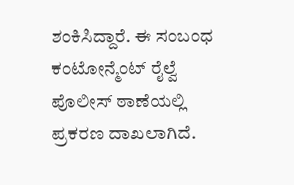ಶಂಕಿಸಿದ್ದಾರೆ. ಈ ಸಂಬಂಧ ಕಂಟೋನ್ಮೆಂಟ್ ರೈಲ್ವೆ ಪೊಲೀಸ್ ಠಾಣೆಯಲ್ಲಿ ಪ್ರಕರಣ ದಾಖಲಾಗಿದೆ.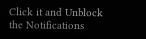Click it and Unblock the Notifications